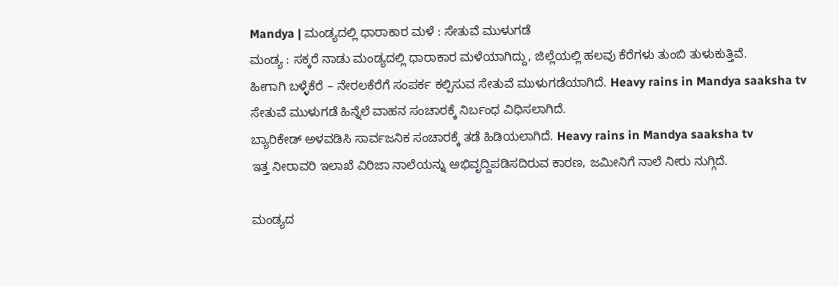Mandya | ಮಂಡ್ಯದಲ್ಲಿ ಧಾರಾಕಾರ ಮಳೆ : ಸೇತುವೆ ಮುಳುಗಡೆ
ಮಂಡ್ಯ : ಸಕ್ಕರೆ ನಾಡು ಮಂಡ್ಯದಲ್ಲಿ ಧಾರಾಕಾರ ಮಳೆಯಾಗಿದ್ದು, ಜಿಲ್ಲೆಯಲ್ಲಿ ಹಲವು ಕೆರೆಗಳು ತುಂಬಿ ತುಳುಕುತ್ತಿವೆ.
ಹೀಗಾಗಿ ಬಳ್ಳೆಕೆರೆ – ನೇರಲಕೆರೆಗೆ ಸಂಪರ್ಕ ಕಲ್ಪಿಸುವ ಸೇತುವೆ ಮುಳುಗಡೆಯಾಗಿದೆ. Heavy rains in Mandya saaksha tv
ಸೇತುವೆ ಮುಳುಗಡೆ ಹಿನ್ನೆಲೆ ವಾಹನ ಸಂಚಾರಕ್ಕೆ ನಿರ್ಬಂಧ ವಿಧಿಸಲಾಗಿದೆ.
ಬ್ಯಾರಿಕೇಡ್ ಅಳವಡಿಸಿ ಸಾರ್ವಜನಿಕ ಸಂಚಾರಕ್ಕೆ ತಡೆ ಹಿಡಿಯಲಾಗಿದೆ. Heavy rains in Mandya saaksha tv
ಇತ್ತ ನೀರಾವರಿ ಇಲಾಖೆ ವಿರಿಜಾ ನಾಲೆಯನ್ನು ಅಭಿವೃದ್ದಿಪಡಿಸದಿರುವ ಕಾರಣ, ಜಮೀನಿಗೆ ನಾಲೆ ನೀರು ನುಗ್ಗಿದೆ.

ಮಂಡ್ಯದ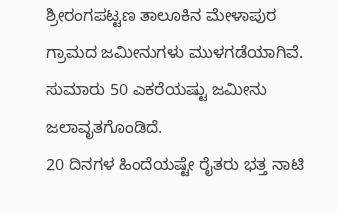ಶ್ರೀರಂಗಪಟ್ಟಣ ತಾಲೂಕಿನ ಮೇಳಾಪುರ ಗ್ರಾಮದ ಜಮೀನುಗಳು ಮುಳಗಡೆಯಾಗಿವೆ.
ಸುಮಾರು 50 ಎಕರೆಯಷ್ಟು ಜಮೀನು ಜಲಾವೃತಗೊಂಡಿದೆ.
20 ದಿನಗಳ ಹಿಂದೆಯಷ್ಟೇ ರೈತರು ಭತ್ತ ನಾಟಿ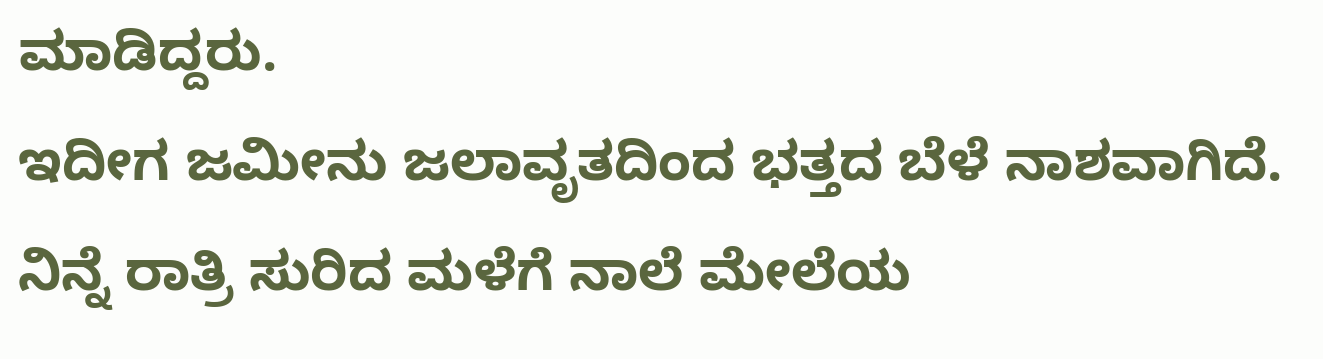ಮಾಡಿದ್ದರು.
ಇದೀಗ ಜಮೀನು ಜಲಾವೃತದಿಂದ ಭತ್ತದ ಬೆಳೆ ನಾಶವಾಗಿದೆ.
ನಿನ್ನೆ ರಾತ್ರಿ ಸುರಿದ ಮಳೆಗೆ ನಾಲೆ ಮೇಲೆಯ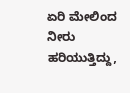ಏರಿ ಮೇಲಿಂದ ನೀರು ಹರಿಯುತ್ತಿದ್ದು,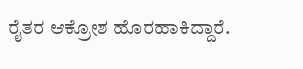ರೈತರ ಆಕ್ರೋಶ ಹೊರಹಾಕಿದ್ದಾರೆ.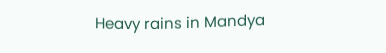Heavy rains in Mandya